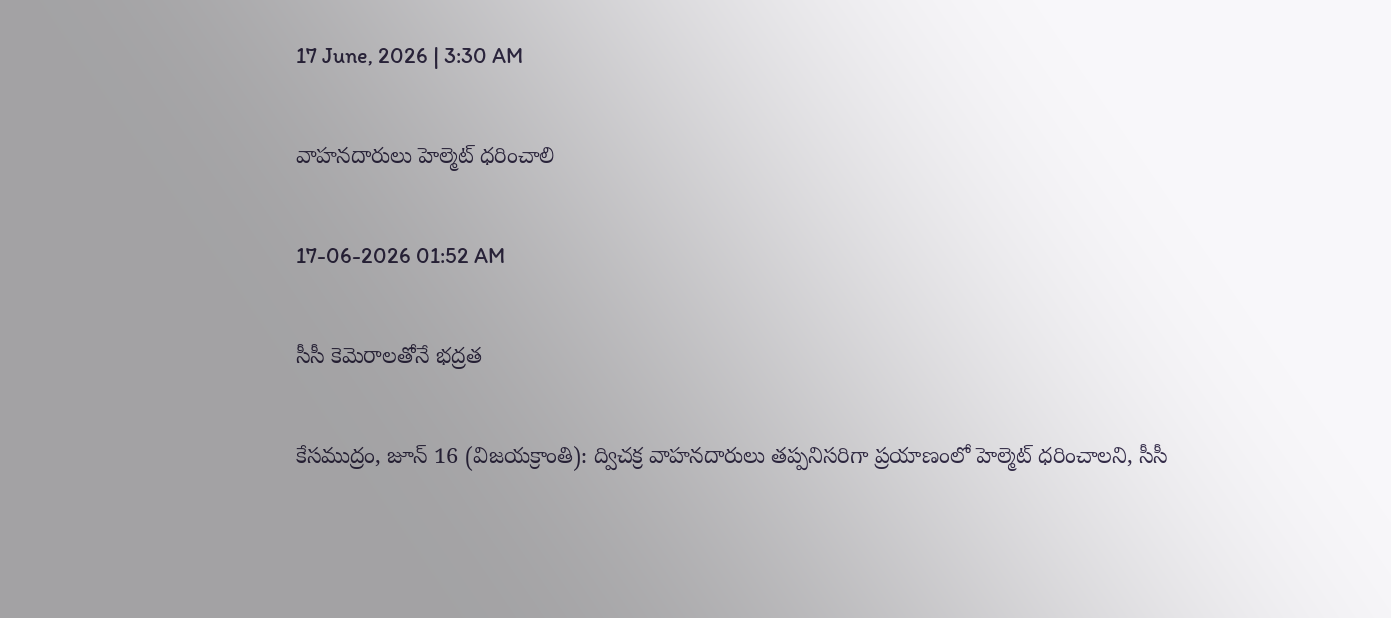17 June, 2026 | 3:30 AM

వాహనదారులు హెల్మెట్ ధరించాలి

17-06-2026 01:52 AM

సీసీ కెమెరాలతోనే భద్రత

కేసముద్రం, జూన్ 16 (విజయక్రాంతి): ద్విచక్ర వాహనదారులు తప్పనిసరిగా ప్రయాణంలో హెల్మెట్ ధరించాలని, సీసీ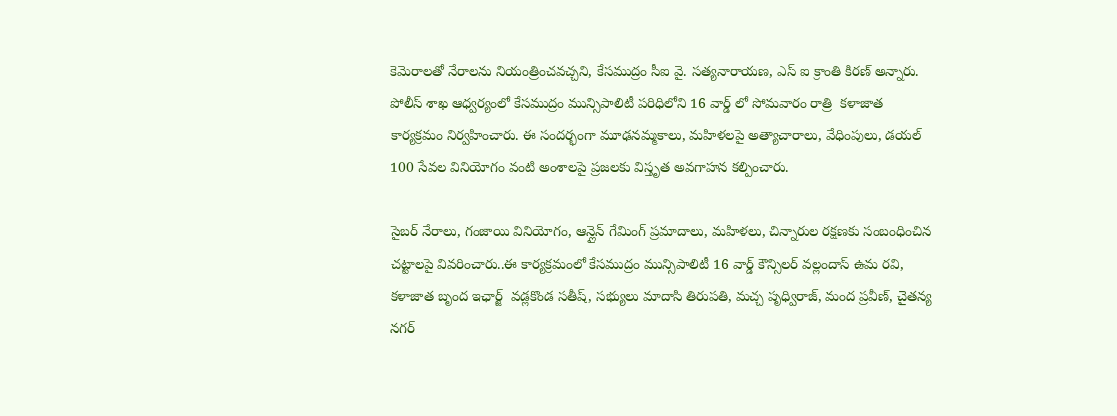కెమెరాలతో నేరాలను నియంత్రించవచ్చని, కేసముద్రం సీఐ వై. సత్యనారాయణ, ఎస్ ఐ క్రాంతి కిరణ్ అన్నారు. పోలీస్ శాఖ ఆధ్వర్యంలో కేసముద్రం మున్సిపాలిటీ పరిధిలోని 16 వార్డ్ లో సోమవారం రాత్రి  కళాజాత కార్యక్రమం నిర్వహించారు. ఈ సందర్భంగా మూఢనమ్మకాలు, మహిళలపై అత్యాచారాలు, వేధింపులు, డయల్ 100 సేవల వినియోగం వంటి అంశాలపై ప్రజలకు విస్తృత అవగాహన కల్పించారు.

సైబర్ నేరాలు, గంజాయి వినియోగం, ఆన్లైన్ గేమింగ్ ప్రమాదాలు, మహిళలు, చిన్నారుల రక్షణకు సంబంధించిన చట్టాలపై వివరించారు..ఈ కార్యక్రమంలో కేసముద్రం మున్సిపాలిటీ 16 వార్డ్ కౌన్సిలర్ వల్లందాస్ ఉమ రవి, కళాజాత బృంద ఇఛార్జ్  వడ్లకొండ సతీష్, సభ్యులు మాదాసి తిరుపతి, మచ్చ పృధ్విరాజ్, మంద ప్రవీణ్, చైతన్య నగర్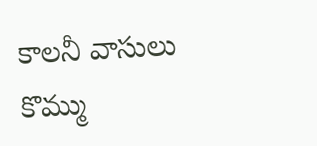కాలనీ వాసులు  కొమ్ము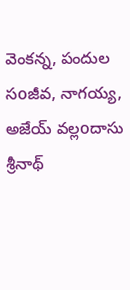వెంకన్న, పందుల సoజీవ, నాగయ్య, అజేయ్ వల్లoదాసు శ్రీనాథ్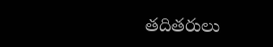తదితరులు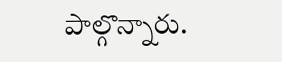పాల్గొన్నారు.